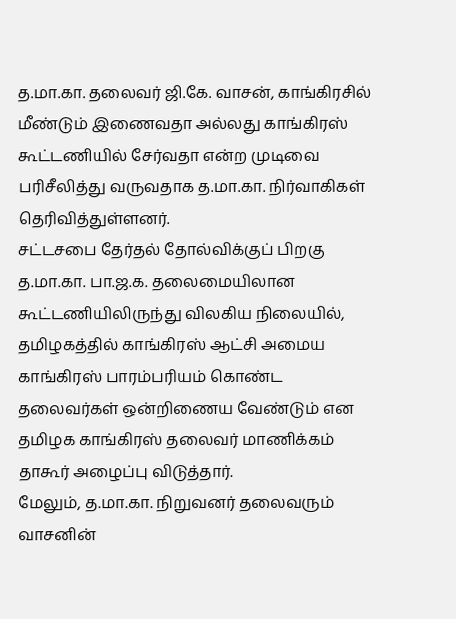த.மா.கா. தலைவர் ஜி.கே. வாசன், காங்கிரசில் மீண்டும் இணைவதா அல்லது காங்கிரஸ் கூட்டணியில் சேர்வதா என்ற முடிவை பரிசீலித்து வருவதாக த.மா.கா. நிர்வாகிகள் தெரிவித்துள்ளனர்.
சட்டசபை தேர்தல் தோல்விக்குப் பிறகு த.மா.கா. பா.ஜ.க. தலைமையிலான கூட்டணியிலிருந்து விலகிய நிலையில், தமிழகத்தில் காங்கிரஸ் ஆட்சி அமைய காங்கிரஸ் பாரம்பரியம் கொண்ட தலைவர்கள் ஒன்றிணைய வேண்டும் என தமிழக காங்கிரஸ் தலைவர் மாணிக்கம் தாகூர் அழைப்பு விடுத்தார்.
மேலும், த.மா.கா. நிறுவனர் தலைவரும் வாசனின்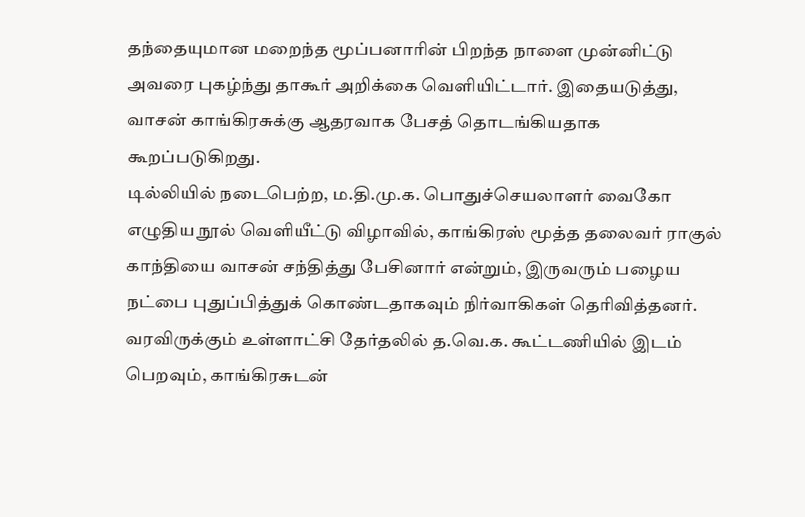தந்தையுமான மறைந்த மூப்பனாரின் பிறந்த நாளை முன்னிட்டு அவரை புகழ்ந்து தாகூர் அறிக்கை வெளியிட்டார். இதையடுத்து, வாசன் காங்கிரசுக்கு ஆதரவாக பேசத் தொடங்கியதாக கூறப்படுகிறது.
டில்லியில் நடைபெற்ற, ம.தி.மு.க. பொதுச்செயலாளர் வைகோ எழுதிய நூல் வெளியீட்டு விழாவில், காங்கிரஸ் மூத்த தலைவர் ராகுல் காந்தியை வாசன் சந்தித்து பேசினார் என்றும், இருவரும் பழைய நட்பை புதுப்பித்துக் கொண்டதாகவும் நிர்வாகிகள் தெரிவித்தனர்.
வரவிருக்கும் உள்ளாட்சி தேர்தலில் த.வெ.க. கூட்டணியில் இடம் பெறவும், காங்கிரசுடன்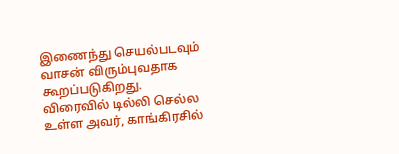இணைந்து செயல்படவும் வாசன் விரும்புவதாக கூறப்படுகிறது. விரைவில் டில்லி செல்ல உள்ள அவர், காங்கிரசில்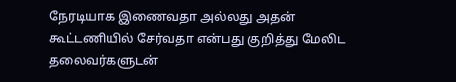நேரடியாக இணைவதா அல்லது அதன் கூட்டணியில் சேர்வதா என்பது குறித்து மேலிட தலைவர்களுடன்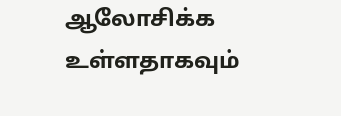ஆலோசிக்க உள்ளதாகவும்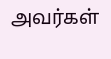அவர்கள்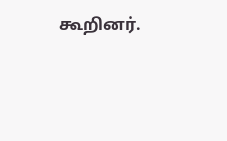கூறினர்.